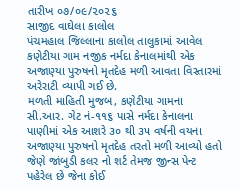તારીખ ૦૭/૦૯/૨૦૨૬
સાજીદ વાઘેલા કાલોલ
પંચમહાલ જિલ્લાના કાલોલ તાલુકામાં આવેલ કણેટીયા ગામ નજીક નર્મદા કેનાલમાંથી એક અજાણ્યા પુરુષનો મૃતદેહ મળી આવતા વિસ્તારમાં અરેરાટી વ્યાપી ગઈ છે.
મળતી માહિતી મુજબ, કણેટીયા ગામના સી.આર. ગેટ નં-૧૧૬ પાસે નર્મદા કેનાલના પાણીમાં એક આશરે ૩૦ થી ૩૫ વર્ષની વયના અજાણ્યા પુરુષનો મૃતદેહ તરતો મળી આવ્યો હતો જેણે જાંબુડી કલર નો શર્ટ તેમજ જીન્સ પેન્ટ પહેરેલ છે જેના કોઈ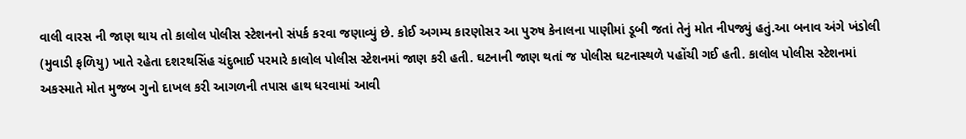વાલી વારસ ની જાણ થાય તો કાલોલ પોલીસ સ્ટેશનનો સંપર્ક કરવા જણાવ્યું છે. કોઈ અગમ્ય કારણોસર આ પુરુષ કેનાલના પાણીમાં ડૂબી જતાં તેનું મોત નીપજ્યું હતું.આ બનાવ અંગે ખંડોલી (મુવાડી ફળિયુ) ખાતે રહેતા દશરથસિંહ ચંદુભાઈ પરમારે કાલોલ પોલીસ સ્ટેશનમાં જાણ કરી હતી. ઘટનાની જાણ થતાં જ પોલીસ ઘટનાસ્થળે પહોંચી ગઈ હતી. કાલોલ પોલીસ સ્ટેશનમાં અકસ્માતે મોત મુજબ ગુનો દાખલ કરી આગળની તપાસ હાથ ધરવામાં આવી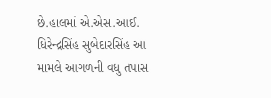છે.હાલમાં એ.એસ.આઈ. ધિરેન્દ્રસિંહ સુબેદારસિંહ આ મામલે આગળની વધુ તપાસ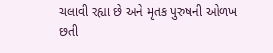ચલાવી રહ્યા છે અને મૃતક પુરુષની ઓળખ છતી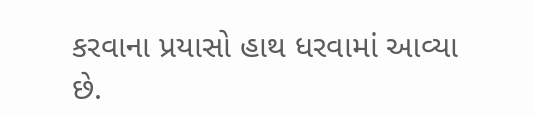કરવાના પ્રયાસો હાથ ધરવામાં આવ્યા છે.